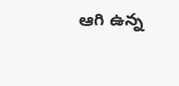ఆగి ఉన్న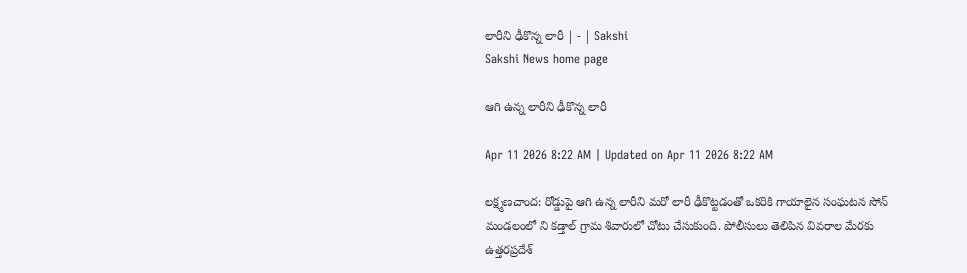లారీని ఢీకొన్న లారీ | - | Sakshi
Sakshi News home page

ఆగి ఉన్న లారీని ఢీకొన్న లారీ

Apr 11 2026 8:22 AM | Updated on Apr 11 2026 8:22 AM

లక్ష్మణచాంద: రోడ్డుపై ఆగి ఉన్న లారీని మరో లారీ ఢీకొట్టడంతో ఒకరికి గాయాలైన సంఘటన సోన్‌ మండలంలో ని కడ్తాల్‌ గ్రామ శివారులో చోటు చేసుకుంది. పోలీసులు తెలిపిన వివరాల మేరకు ఉత్తరప్రదేశ్‌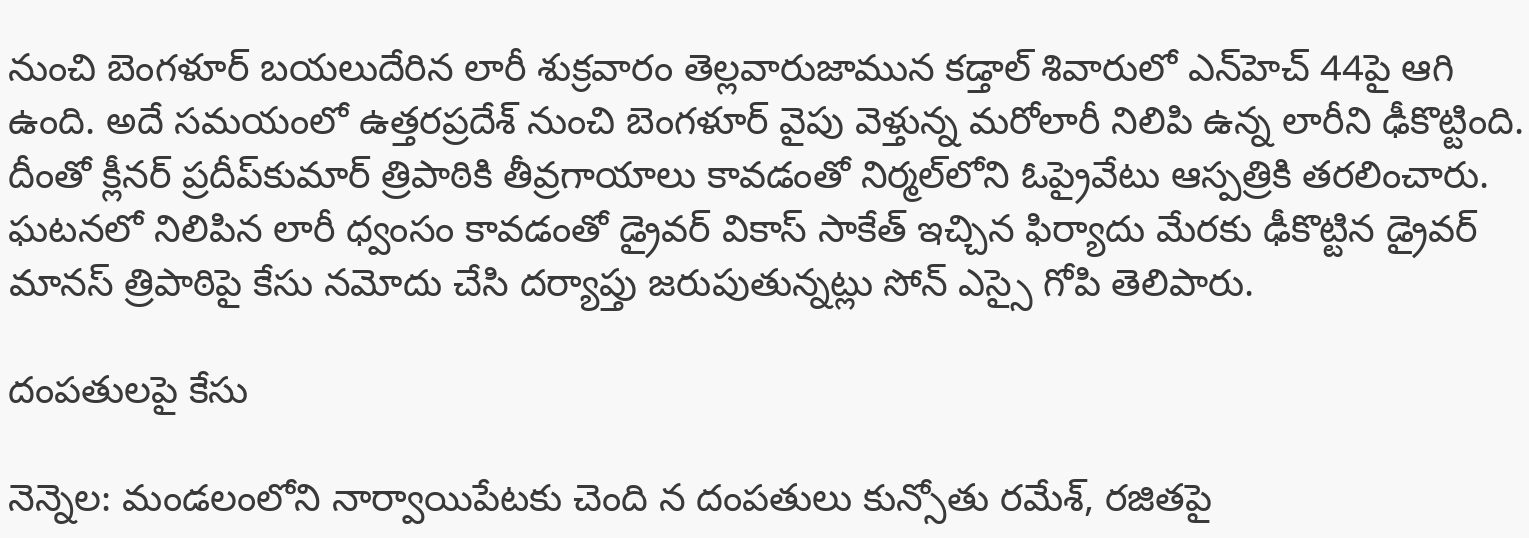నుంచి బెంగళూర్‌ బయలుదేరిన లారీ శుక్రవారం తెల్లవారుజామున కడ్తాల్‌ శివారులో ఎన్‌హెచ్‌ 44పై ఆగి ఉంది. అదే సమయంలో ఉత్తరప్రదేశ్‌ నుంచి బెంగళూర్‌ వైపు వెళ్తున్న మరోలారీ నిలిపి ఉన్న లారీని ఢీకొట్టింది. దీంతో క్లీనర్‌ ప్రదీప్‌కుమార్‌ త్రిపాఠికి తీవ్రగాయాలు కావడంతో నిర్మల్‌లోని ఓప్రైవేటు ఆస్పత్రికి తరలించారు. ఘటనలో నిలిపిన లారీ ధ్వంసం కావడంతో డ్రైవర్‌ వికాస్‌ సాకేత్‌ ఇచ్చిన ఫిర్యాదు మేరకు ఢీకొట్టిన డ్రైవర్‌ మానస్‌ త్రిపాఠిపై కేసు నమోదు చేసి దర్యాప్తు జరుపుతున్నట్లు సోన్‌ ఎస్సై గోపి తెలిపారు.

దంపతులపై కేసు

నెన్నెల: మండలంలోని నార్వాయిపేటకు చెంది న దంపతులు కున్సోతు రమేశ్‌, రజితపై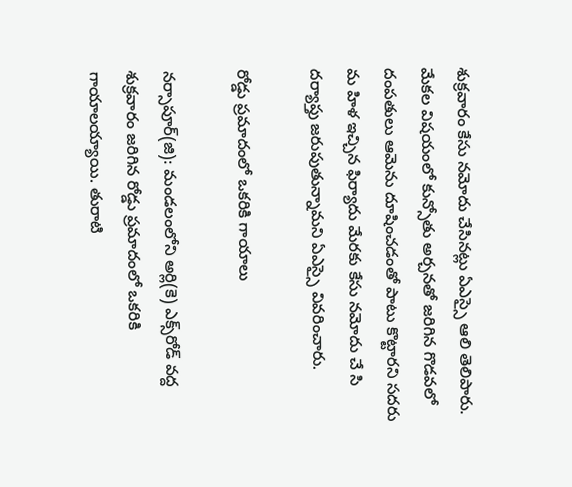శుక్రవారం కేసు నమోదు చేసినట్లు ఏఎస్సై ఆలి తెలిపారు. మేకల విషయంలో కున్సోతు అర్చనతో జరిగిన గొడవలో దంపతులు ఆమెను దూషించడంతో పాటు కొట్టారని సదరు మ హిళ ఇచ్చిన ఫిర్యాదు మేరకు కేసు నమోదు చే సి దర్యాప్తు జరుపుతున్నామని ఏఎస్సై వివరించారు.

రోడ్డు ప్రమాదంలో ఒకరికి గాయాలు

నర్సాపూర్‌(జి): మండలంలోని అర్లి(కె) ఎక్స్‌రోడ్‌ వద్ద శుక్రవారం జరిగిన రోడ్డు ప్రమాదంలో ఒకరికి గాయాలయ్యాయి. తురాటి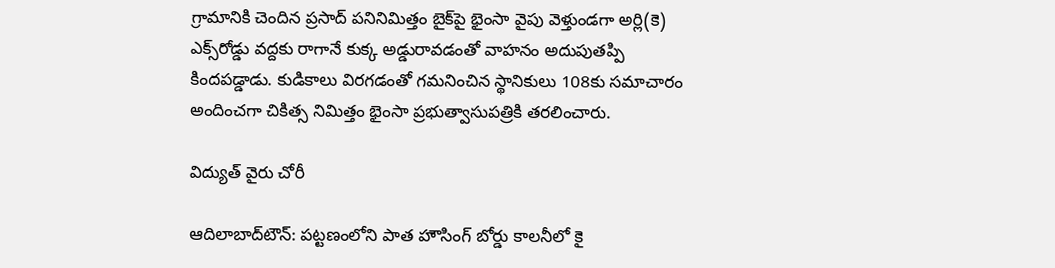గ్రామానికి చెందిన ప్రసాద్‌ పనినిమిత్తం బైక్‌పై భైంసా వైపు వెళ్తుండగా అర్లి(కె) ఎక్స్‌రోడ్డు వద్దకు రాగానే కుక్క అడ్డురావడంతో వాహనం అదుపుతప్పి కిందపడ్డాడు. కుడికాలు విరగడంతో గమనించిన స్థానికులు 108కు సమాచారం అందించగా చికిత్స నిమిత్తం భైంసా ప్రభుత్వాసుపత్రికి తరలించారు.

విద్యుత్‌ వైరు చోరీ

ఆదిలాబాద్‌టౌన్‌: పట్టణంలోని పాత హౌసింగ్‌ బోర్డు కాలనీలో కై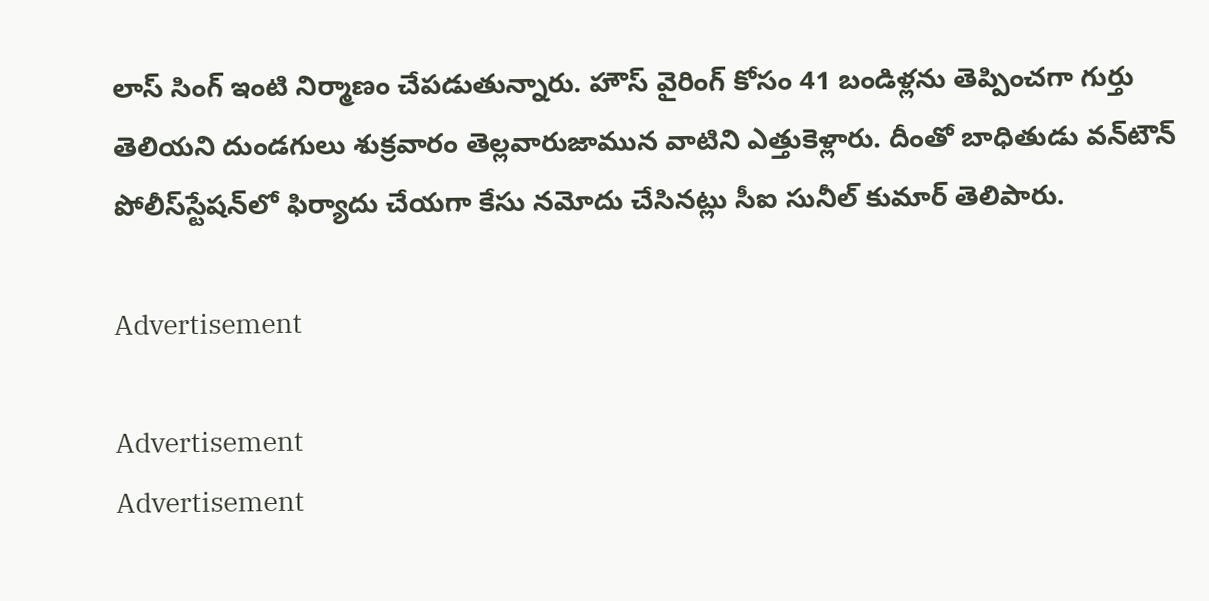లాస్‌ సింగ్‌ ఇంటి నిర్మాణం చేపడుతున్నారు. హౌస్‌ వైరింగ్‌ కోసం 41 బండిళ్లను తెప్పించగా గుర్తు తెలియని దుండగులు శుక్రవారం తెల్లవారుజామున వాటిని ఎత్తుకెళ్లారు. దీంతో బాధితుడు వన్‌టౌన్‌ పోలీస్‌స్టేషన్‌లో ఫిర్యాదు చేయగా కేసు నమోదు చేసినట్లు సీఐ సునీల్‌ కుమార్‌ తెలిపారు.

Advertisement

Advertisement
Advertisement